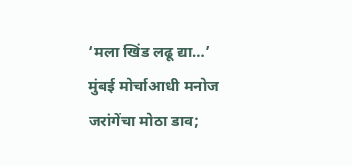‘मला खिंड लढू द्या…’ मुंबई मोर्चाआधी मनोज जरांगेंचा मोठा डाव;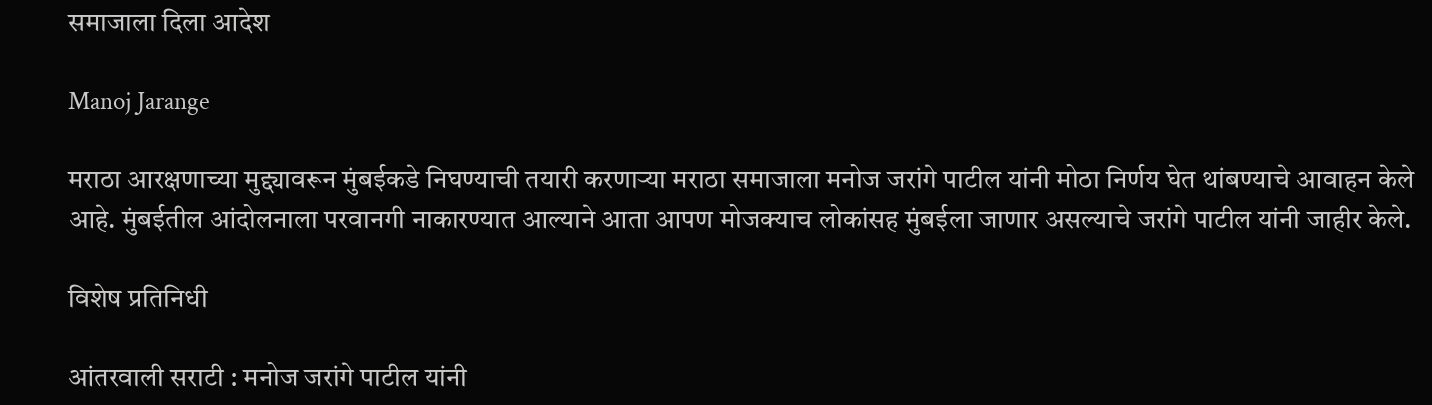समाजाला दिला आदेश

Manoj Jarange

मराठा आरक्षणाच्या मुद्द्यावरून मुंबईकडे निघण्याची तयारी करणाऱ्या मराठा समाजाला मनोज जरांगे पाटील यांनी मोठा निर्णय घेत थांबण्याचे आवाहन केले आहे. मुंबईतील आंदोलनाला परवानगी नाकारण्यात आल्याने आता आपण मोजक्याच लोकांसह मुंबईला जाणार असल्याचे जरांगे पाटील यांनी जाहीर केले.

विशेष प्रतिनिधी

आंतरवाली सराटी : मनोज जरांगे पाटील यांनी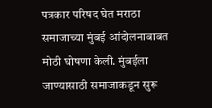पत्रकार परिषद घेत मराठा समाजाच्या मुंबई आंदोलनाबाबत मोठी घोषणा केली. मुंबईला जाण्यासाठी समाजाकडून सुरू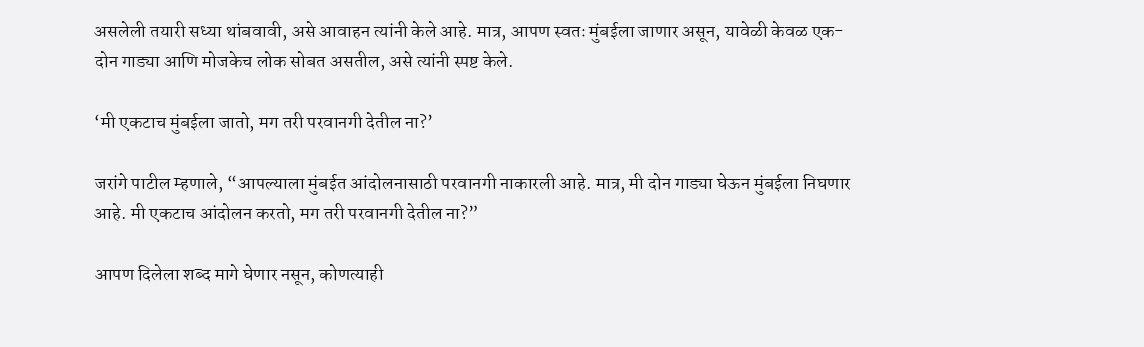असलेली तयारी सध्या थांबवावी, असे आवाहन त्यांनी केले आहे. मात्र, आपण स्वतः मुंबईला जाणार असून, यावेळी केवळ एक-दोन गाड्या आणि मोजकेच लोक सोबत असतील, असे त्यांनी स्पष्ट केले.

‘मी एकटाच मुंबईला जातो, मग तरी परवानगी देतील ना?’

जरांगे पाटील म्हणाले, “आपल्याला मुंबईत आंदोलनासाठी परवानगी नाकारली आहे. मात्र, मी दोन गाड्या घेऊन मुंबईला निघणार आहे. मी एकटाच आंदोलन करतो, मग तरी परवानगी देतील ना?”

आपण दिलेला शब्द मागे घेणार नसून, कोणत्याही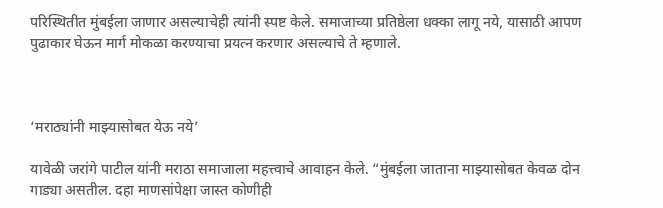परिस्थितीत मुंबईला जाणार असल्याचेही त्यांनी स्पष्ट केले. समाजाच्या प्रतिष्ठेला धक्का लागू नये, यासाठी आपण पुढाकार घेऊन मार्ग मोकळा करण्याचा प्रयत्न करणार असल्याचे ते म्हणाले.



‘मराठ्यांनी माझ्यासोबत येऊ नये’

यावेळी जरांगे पाटील यांनी मराठा समाजाला महत्त्वाचे आवाहन केले. “मुंबईला जाताना माझ्यासोबत केवळ दोन गाड्या असतील. दहा माणसांपेक्षा जास्त कोणीही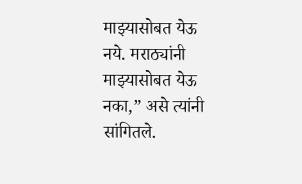माझ्यासोबत येऊ नये. मराठ्यांनी माझ्यासोबत येऊ नका,” असे त्यांनी सांगितले.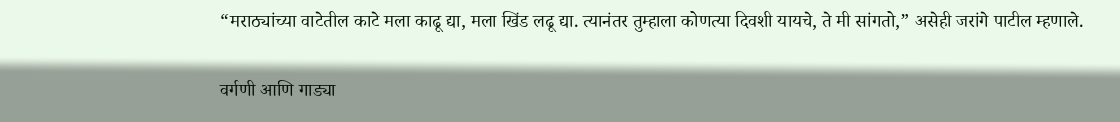“मराठ्यांच्या वाटेतील काटे मला काढू द्या, मला खिंड लढू द्या. त्यानंतर तुम्हाला कोणत्या दिवशी यायचे, ते मी सांगतो,” असेही जरांगे पाटील म्हणाले.

वर्गणी आणि गाड्या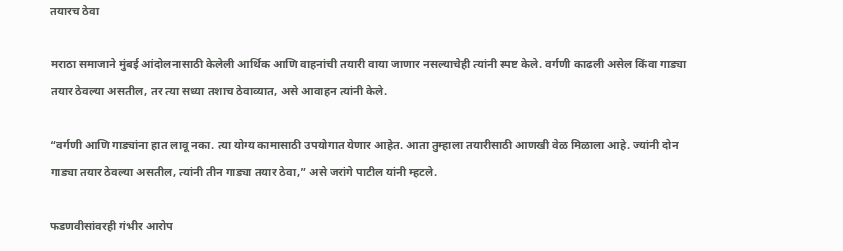तयारच ठेवा

मराठा समाजाने मुंबई आंदोलनासाठी केलेली आर्थिक आणि वाहनांची तयारी वाया जाणार नसल्याचेही त्यांनी स्पष्ट केले. वर्गणी काढली असेल किंवा गाड्या तयार ठेवल्या असतील, तर त्या सध्या तशाच ठेवाव्यात, असे आवाहन त्यांनी केले.

“वर्गणी आणि गाड्यांना हात लावू नका. त्या योग्य कामासाठी उपयोगात येणार आहेत. आता तुम्हाला तयारीसाठी आणखी वेळ मिळाला आहे. ज्यांनी दोन गाड्या तयार ठेवल्या असतील, त्यांनी तीन गाड्या तयार ठेवा,” असे जरांगे पाटील यांनी म्हटले.

फडणवीसांवरही गंभीर आरोप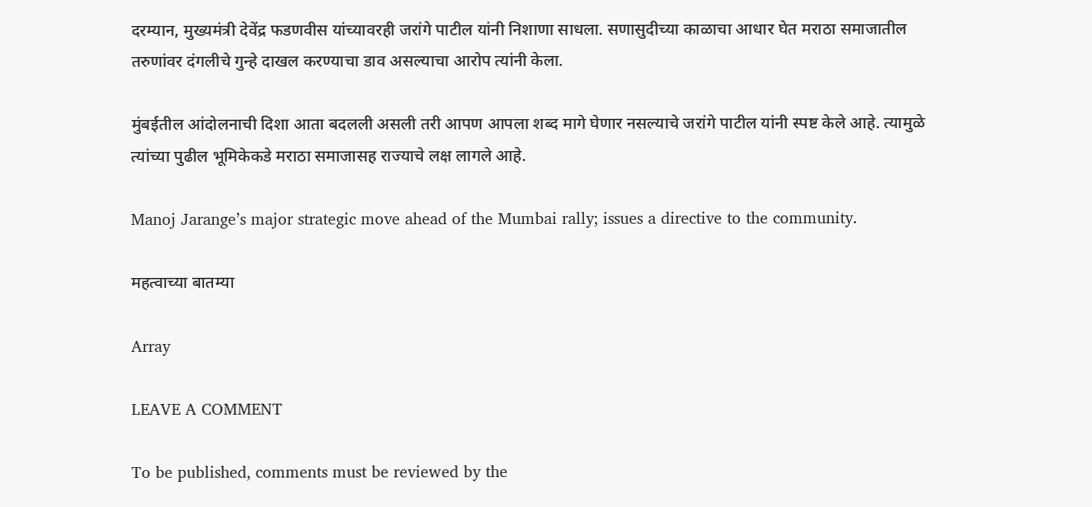दरम्यान, मुख्यमंत्री देवेंद्र फडणवीस यांच्यावरही जरांगे पाटील यांनी निशाणा साधला. सणासुदीच्या काळाचा आधार घेत मराठा समाजातील तरुणांवर दंगलीचे गुन्हे दाखल करण्याचा डाव असल्याचा आरोप त्यांनी केला.

मुंबईतील आंदोलनाची दिशा आता बदलली असली तरी आपण आपला शब्द मागे घेणार नसल्याचे जरांगे पाटील यांनी स्पष्ट केले आहे. त्यामुळे त्यांच्या पुढील भूमिकेकडे मराठा समाजासह राज्याचे लक्ष लागले आहे.

Manoj Jarange’s major strategic move ahead of the Mumbai rally; issues a directive to the community.

महत्वाच्या बातम्या

Array

LEAVE A COMMENT

To be published, comments must be reviewed by the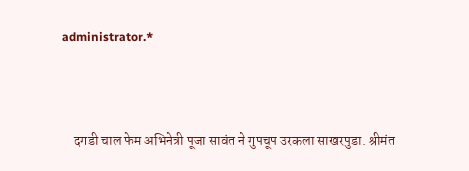administrator.*



    दगडी चाल फेम अभिनेत्री पूजा सावंत ने गुपचूप उरकला साखरपुडा. श्रीमंत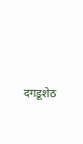दगडूशेठ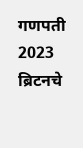गणपती 2023 ब्रिटनचे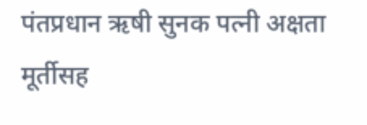पंतप्रधान ऋषी सुनक पत्नी अक्षता मूर्तीसह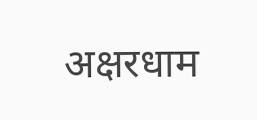अक्षरधाम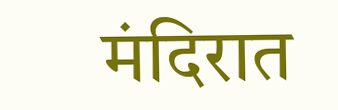मंदिरात